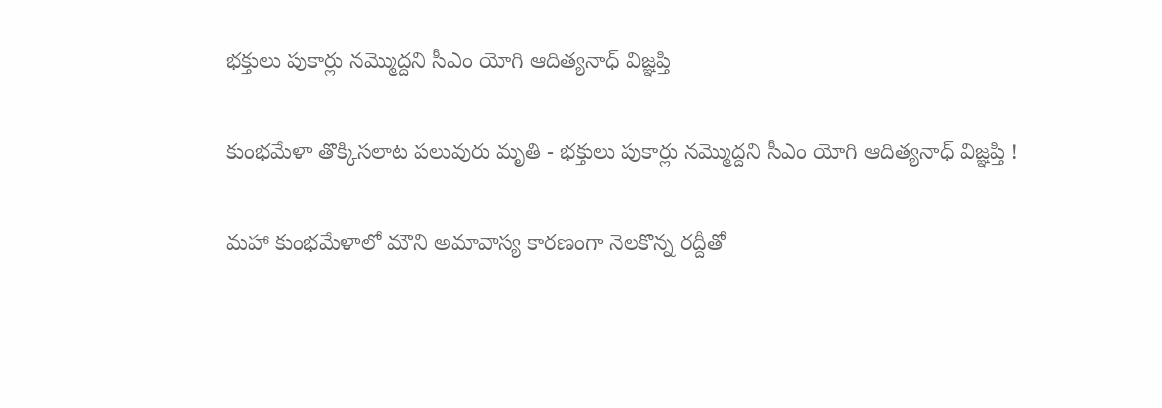భక్తులు పుకార్లు నమ్మొద్దని సీఎం యోగి ఆదిత్యనాధ్ విజ్ఞప్తి

కుంభమేళా తొక్కిసలాట పలువురు మృతి - భక్తులు పుకార్లు నమ్మొద్దని సీఎం యోగి ఆదిత్యనాధ్ విజ్ఞప్తి !

మహా కుంభమేళాలో మౌని అమావాస్య కారణంగా నెలకొన్న రద్దీతో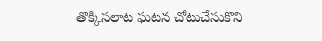తొక్కిసలాట ఘటన చోటుచేసుకొని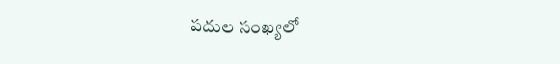పదుల సంఖ్యలో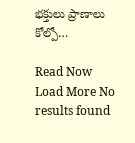భక్తులు ప్రాణాలు కోల్పో…

Read Now
Load More No results found